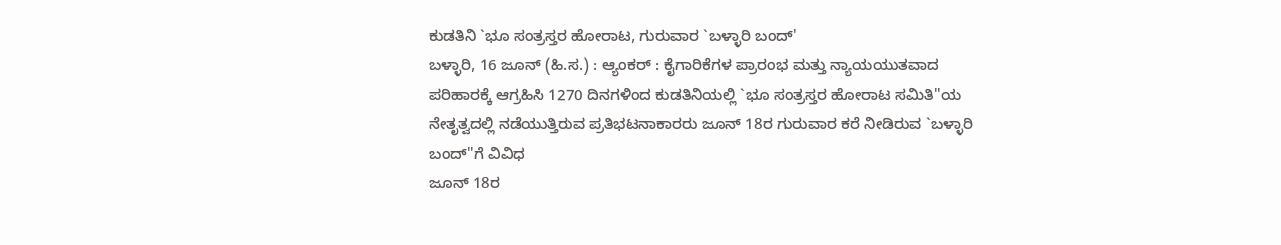ಕುಡತಿನಿ `ಭೂ ಸಂತ್ರಸ್ತರ ಹೋರಾಟ, ಗುರುವಾರ `ಬಳ್ಳಾರಿ ಬಂದ್'
ಬಳ್ಳಾರಿ, 16 ಜೂನ್ (ಹಿ.ಸ.) : ಆ್ಯಂಕರ್ : ಕೈಗಾರಿಕೆಗಳ ಪ್ರಾರಂಭ ಮತ್ತು ನ್ಯಾಯಯುತವಾದ ಪರಿಹಾರಕ್ಕೆ ಆಗ್ರಹಿಸಿ 1270 ದಿನಗಳಿಂದ ಕುಡತಿನಿಯಲ್ಲಿ `ಭೂ ಸಂತ್ರಸ್ತರ ಹೋರಾಟ ಸಮಿತಿ''ಯ ನೇತೃತ್ವದಲ್ಲಿ ನಡೆಯುತ್ತಿರುವ ಪ್ರತಿಭಟನಾಕಾರರು ಜೂನ್ 18ರ ಗುರುವಾರ ಕರೆ ನೀಡಿರುವ `ಬಳ್ಳಾರಿ ಬಂದ್''ಗೆ ವಿವಿಧ
ಜೂನ್ 18ರ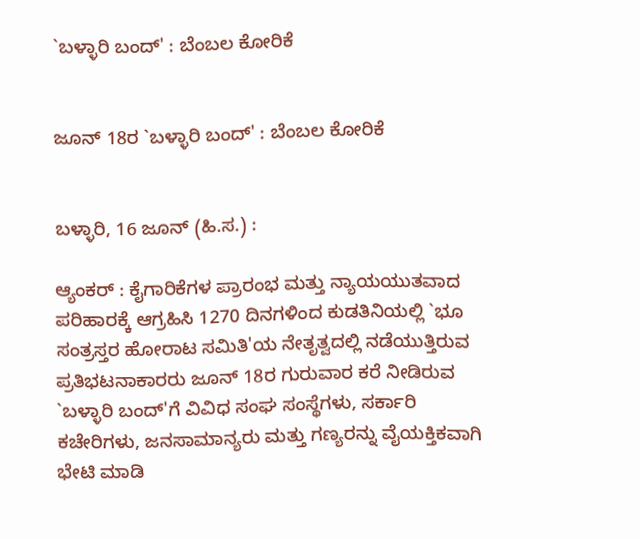`ಬಳ್ಳಾರಿ ಬಂದ್' : ಬೆಂಬಲ ಕೋರಿಕೆ


ಜೂನ್ 18ರ `ಬಳ್ಳಾರಿ ಬಂದ್' : ಬೆಂಬಲ ಕೋರಿಕೆ


ಬಳ್ಳಾರಿ, 16 ಜೂನ್ (ಹಿ.ಸ.) :

ಆ್ಯಂಕರ್ : ಕೈಗಾರಿಕೆಗಳ ಪ್ರಾರಂಭ ಮತ್ತು ನ್ಯಾಯಯುತವಾದ ಪರಿಹಾರಕ್ಕೆ ಆಗ್ರಹಿಸಿ 1270 ದಿನಗಳಿಂದ ಕುಡತಿನಿಯಲ್ಲಿ `ಭೂ ಸಂತ್ರಸ್ತರ ಹೋರಾಟ ಸಮಿತಿ'ಯ ನೇತೃತ್ವದಲ್ಲಿ ನಡೆಯುತ್ತಿರುವ ಪ್ರತಿಭಟನಾಕಾರರು ಜೂನ್ 18ರ ಗುರುವಾರ ಕರೆ ನೀಡಿರುವ `ಬಳ್ಳಾರಿ ಬಂದ್'ಗೆ ವಿವಿಧ ಸಂಘ ಸಂಸ್ಥೆಗಳು, ಸರ್ಕಾರಿ ಕಚೇರಿಗಳು, ಜನಸಾಮಾನ್ಯರು ಮತ್ತು ಗಣ್ಯರನ್ನು ವೈಯಕ್ತಿಕವಾಗಿ ಭೇಟಿ ಮಾಡಿ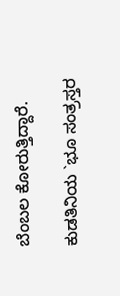ಬೆಂಬಲ ಕೋರುತ್ತಿದ್ದಾರೆ.

ಕುಡತಿನಿಯ `ಭೂ ಸಂತ್ರಸ್ತರ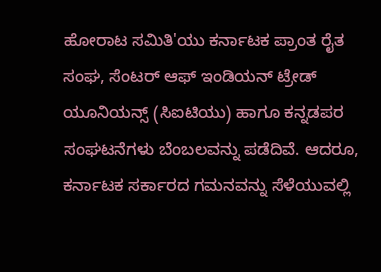ಹೋರಾಟ ಸಮಿತಿ'ಯು ಕರ್ನಾಟಕ ಪ್ರಾಂತ ರೈತ ಸಂಘ, ಸೆಂಟರ್ ಆಫ್ ಇಂಡಿಯನ್ ಟ್ರೇಡ್ ಯೂನಿಯನ್ಸ್ (ಸಿಐಟಿಯು) ಹಾಗೂ ಕನ್ನಡಪರ ಸಂಘಟನೆಗಳು ಬೆಂಬಲವನ್ನು ಪಡೆದಿವೆ. ಆದರೂ, ಕರ್ನಾಟಕ ಸರ್ಕಾರದ ಗಮನವನ್ನು ಸೆಳೆಯುವಲ್ಲಿ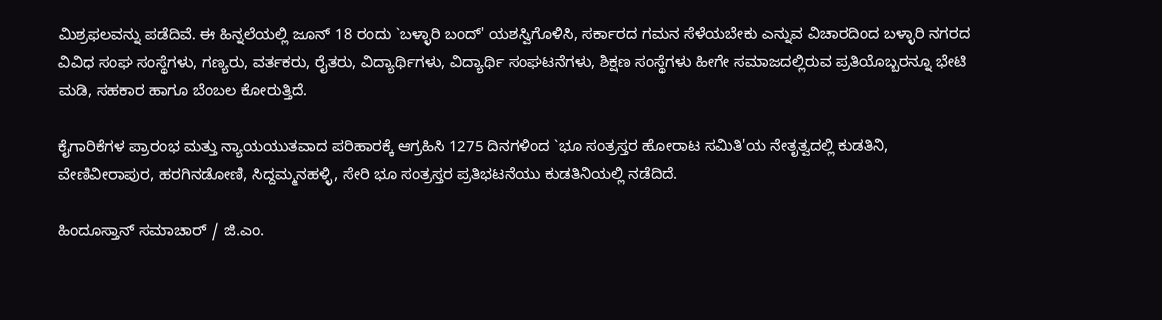ಮಿಶ್ರಫಲವನ್ನು ಪಡೆದಿವೆ. ಈ ಹಿನ್ನಲೆಯಲ್ಲಿ ಜೂನ್ 18 ರಂದು `ಬಳ್ಳಾರಿ ಬಂದ್' ಯಶಸ್ವಿಗೊಳಿಸಿ, ಸರ್ಕಾರದ ಗಮನ ಸೆಳೆಯಬೇಕು ಎನ್ನುವ ವಿಚಾರದಿಂದ ಬಳ್ಳಾರಿ ನಗರದ ವಿವಿಧ ಸಂಘ ಸಂಸ್ಥೆಗಳು, ಗಣ್ಯರು, ವರ್ತಕರು, ರೈತರು, ವಿದ್ಯಾರ್ಥಿಗಳು, ವಿದ್ಯಾರ್ಥಿ ಸಂಘಟನೆಗಳು, ಶಿಕ್ಷಣ ಸಂಸ್ಥೆಗಳು ಹೀಗೇ ಸಮಾಜದಲ್ಲಿರುವ ಪ್ರತಿಯೊಬ್ಬರನ್ನೂ ಭೇಟಿ ಮಡಿ, ಸಹಕಾರ ಹಾಗೂ ಬೆಂಬಲ ಕೋರುತ್ತಿದೆ.

ಕೈಗಾರಿಕೆಗಳ ಪ್ರಾರಂಭ ಮತ್ತು ನ್ಯಾಯಯುತವಾದ ಪರಿಹಾರಕ್ಕೆ ಆಗ್ರಹಿಸಿ 1275 ದಿನಗಳಿಂದ `ಭೂ ಸಂತ್ರಸ್ತರ ಹೋರಾಟ ಸಮಿತಿ'ಯ ನೇತೃತ್ವದಲ್ಲಿ ಕುಡತಿನಿ, ವೇಣಿವೀರಾಪುರ, ಹರಗಿನಡೋಣಿ, ಸಿದ್ದಮ್ಮನಹಳ್ಳಿ, ಸೇರಿ ಭೂ ಸಂತ್ರಸ್ತರ ಪ್ರತಿಭಟನೆಯು ಕುಡತಿನಿಯಲ್ಲಿ ನಡೆದಿದೆ.

ಹಿಂದೂಸ್ತಾನ್ ಸಮಾಚಾರ್ / ಜಿ.ಎಂ.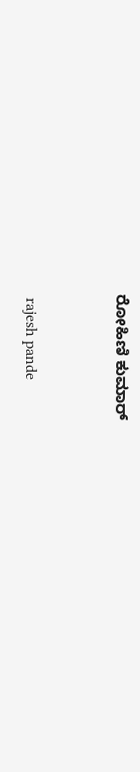ರೋಹಿಣಿ ಕುಮಾರ್


 rajesh pande